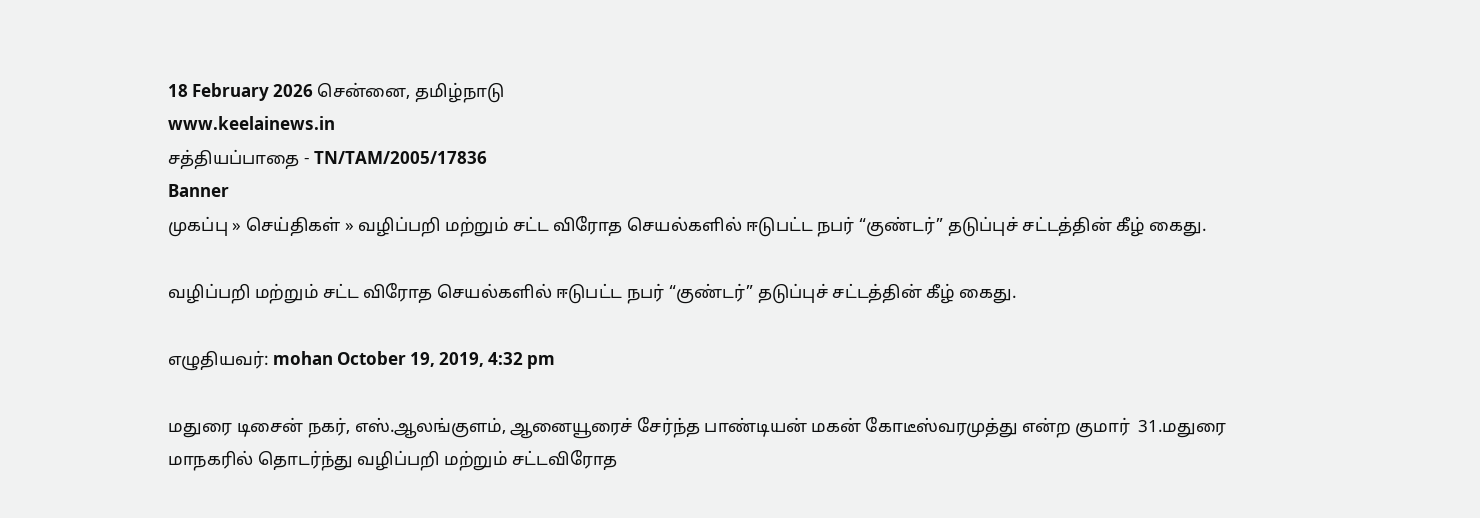18 February 2026 சென்னை, தமிழ்நாடு
www.keelainews.in
சத்தியப்பாதை - TN/TAM/2005/17836
Banner
முகப்பு » செய்திகள் » வழிப்பறி மற்றும் சட்ட விரோத செயல்களில் ஈடுபட்ட நபர் “குண்டர்” தடுப்புச் சட்டத்தின் கீழ் கைது.

வழிப்பறி மற்றும் சட்ட விரோத செயல்களில் ஈடுபட்ட நபர் “குண்டர்” தடுப்புச் சட்டத்தின் கீழ் கைது.

எழுதியவர்: mohan October 19, 2019, 4:32 pm

மதுரை டிசைன் நகர், எஸ்.ஆலங்குளம், ஆனையூரைச் சேர்ந்த பாண்டியன் மகன் கோடீஸ்வரமுத்து என்ற குமார்  31.மதுரை மாநகரில் தொடர்ந்து வழிப்பறி மற்றும் சட்டவிரோத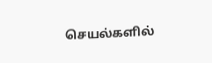செயல்களில்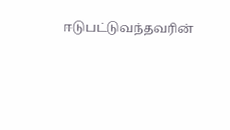ஈடுபட்டுவந்தவரின்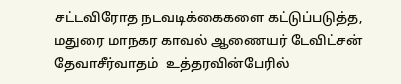சட்டவிரோத நடவடிக்கைகளை கட்டுப்படுத்த, மதுரை மாநகர காவல் ஆணையர் டேவிட்சன் தேவாசீர்வாதம்  உத்தரவின்பேரில்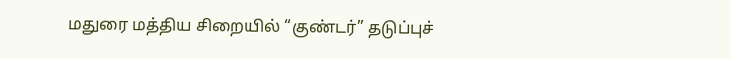மதுரை மத்திய சிறையில் “குண்டர்” தடுப்புச்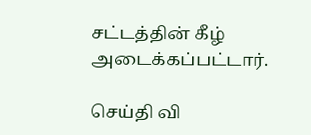சட்டத்தின் கீழ் அடைக்கப்பட்டார்.

செய்தி வி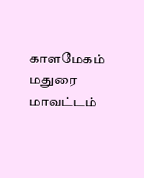காளமேகம் மதுரை மாவட்டம்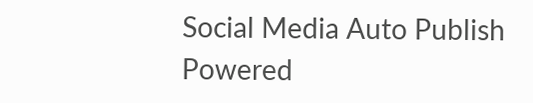Social Media Auto Publish Powered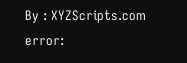By : XYZScripts.com
error: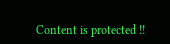Content is protected !!